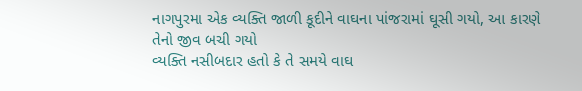નાગપુરમા એક વ્યક્તિ જાળી કૂદીને વાઘના પાંજરામાં ઘૂસી ગયો, આ કારણે તેનો જીવ બચી ગયો
વ્યક્તિ નસીબદાર હતો કે તે સમયે વાઘ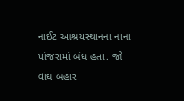નાઈટ આશ્રયસ્થાનના નાના પાંજરામાં બંધ હતા. જો વાઘ બહાર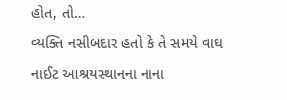હોત, તો…
વ્યક્તિ નસીબદાર હતો કે તે સમયે વાઘ નાઈટ આશ્રયસ્થાનના નાના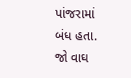પાંજરામાં બંધ હતા. જો વાઘ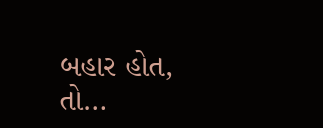બહાર હોત, તો…